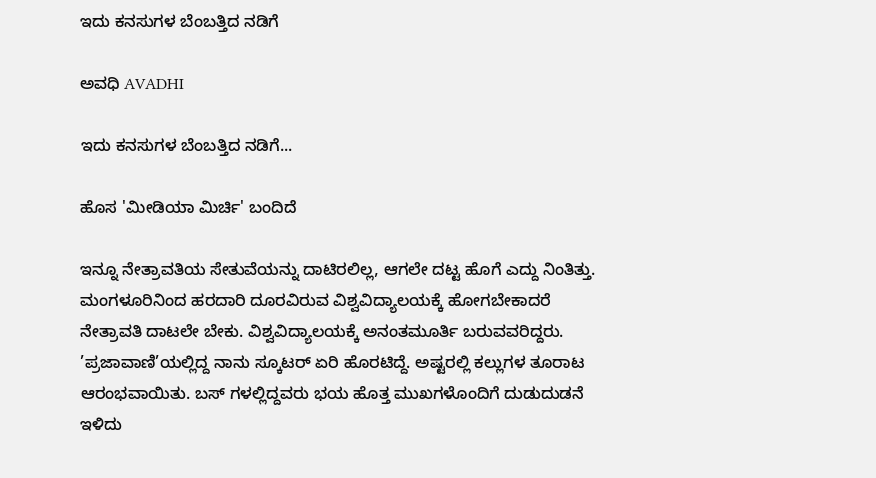ಇದು ಕನಸುಗಳ ಬೆಂಬತ್ತಿದ ನಡಿಗೆ‍

ಅವಧಿ AVADHI

ಇದು ಕನಸುಗಳ ಬೆಂಬತ್ತಿದ ನಡಿಗೆ...

ಹೊಸ 'ಮೀಡಿಯಾ ಮಿರ್ಚಿ' ಬಂದಿದೆ

ಇನ್ನೂ ನೇತ್ರಾವತಿಯ ಸೇತುವೆಯನ್ನು ದಾಟಿರಲಿಲ್ಲ, ಆಗಲೇ ದಟ್ಟ ಹೊಗೆ ಎದ್ದು ನಿಂತಿತ್ತು. ಮಂಗಳೂರಿನಿಂದ ಹರದಾರಿ ದೂರವಿರುವ ವಿಶ್ವವಿದ್ಯಾಲಯಕ್ಕೆ ಹೋಗಬೇಕಾದರೆ ನೇತ್ರಾವತಿ ದಾಟಲೇ ಬೇಕು. ವಿಶ್ವವಿದ್ಯಾಲಯಕ್ಕೆ ಅನಂತಮೂರ್ತಿ ಬರುವವರಿದ್ದರು.  ’ಪ್ರಜಾವಾಣಿ’ಯಲ್ಲಿದ್ದ ನಾನು ಸ್ಕೂಟರ್ ಏರಿ ಹೊರಟಿದ್ದೆ. ಅಷ್ಟರಲ್ಲಿ ಕಲ್ಲುಗಳ ತೂರಾಟ ಆರಂಭವಾಯಿತು. ಬಸ್ ಗಳಲ್ಲಿದ್ದವರು ಭಯ ಹೊತ್ತ ಮುಖಗಳೊಂದಿಗೆ ದುಡುದುಡನೆ ಇಳಿದು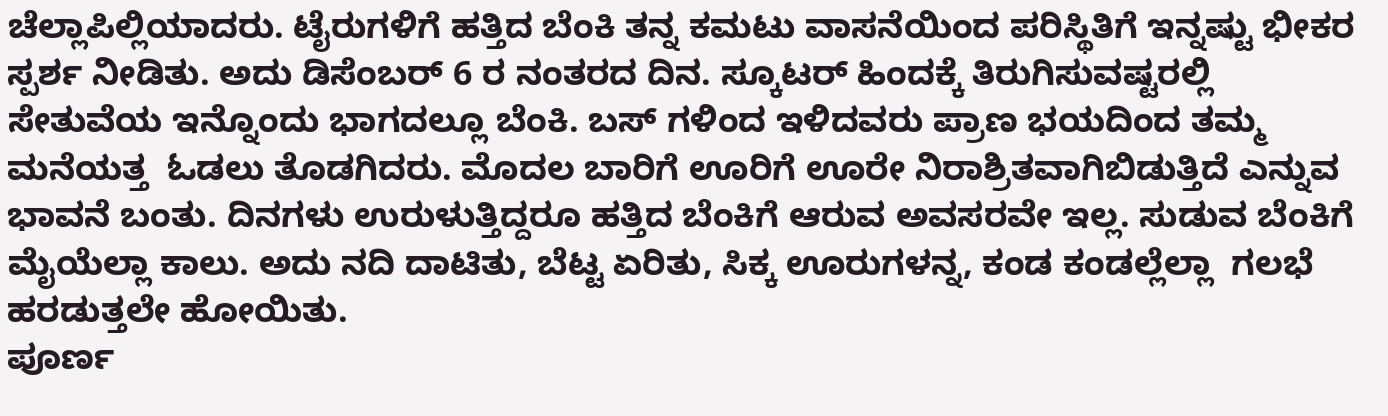ಚೆಲ್ಲಾಪಿಲ್ಲಿಯಾದರು. ಟೈರುಗಳಿಗೆ ಹತ್ತಿದ ಬೆಂಕಿ ತನ್ನ ಕಮಟು ವಾಸನೆಯಿಂದ ಪರಿಸ್ಥಿತಿಗೆ ಇನ್ನಷ್ಟು ಭೀಕರ ಸ್ಪರ್ಶ ನೀಡಿತು. ಅದು ಡಿಸೆಂಬರ್ 6 ರ ನಂತರದ ದಿನ. ಸ್ಕೂಟರ್ ಹಿಂದಕ್ಕೆ ತಿರುಗಿಸುವಷ್ಟರಲ್ಲಿ ಸೇತುವೆಯ ಇನ್ನೊಂದು ಭಾಗದಲ್ಲೂ ಬೆಂಕಿ. ಬಸ್ ಗಳಿಂದ ಇಳಿದವರು ಪ್ರಾಣ ಭಯದಿಂದ ತಮ್ಮ ಮನೆಯತ್ತ  ಓಡಲು ತೊಡಗಿದರು. ಮೊದಲ ಬಾರಿಗೆ ಊರಿಗೆ ಊರೇ ನಿರಾಶ್ರಿತವಾಗಿಬಿಡುತ್ತಿದೆ ಎನ್ನುವ ಭಾವನೆ ಬಂತು. ದಿನಗಳು ಉರುಳುತ್ತಿದ್ದರೂ ಹತ್ತಿದ ಬೆಂಕಿಗೆ ಆರುವ ಅವಸರವೇ ಇಲ್ಲ. ಸುಡುವ ಬೆಂಕಿಗೆ ಮೈಯೆಲ್ಲಾ ಕಾಲು. ಅದು ನದಿ ದಾಟಿತು, ಬೆಟ್ಟ ಏರಿತು, ಸಿಕ್ಕ ಊರುಗಳನ್ನ, ಕಂಡ ಕಂಡಲ್ಲೆಲ್ಲಾ  ಗಲಭೆ ಹರಡುತ್ತಲೇ ಹೋಯಿತು.
ಪೂರ್ಣ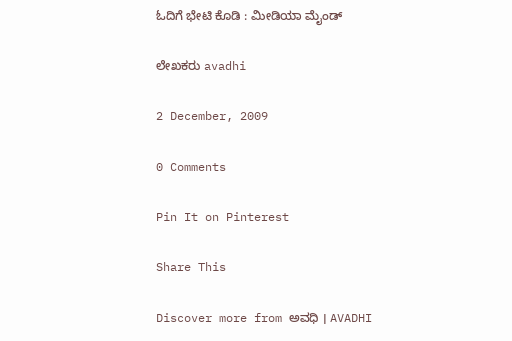ಓದಿಗೆ ಭೇಟಿ ಕೊಡಿ : ಮೀಡಿಯಾ ಮೈಂಡ್

ಲೇಖಕರು avadhi

2 December, 2009

0 Comments

Pin It on Pinterest

Share This

Discover more from ಅವಧಿ । AVADHI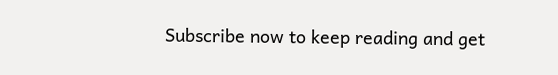Subscribe now to keep reading and get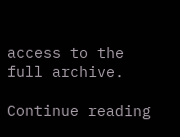access to the full archive.

Continue reading